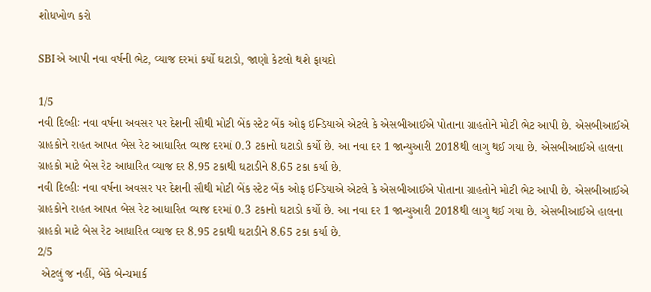શોધખોળ કરો

SBIએ આપી નવા વર્ષની ભેટ, વ્યાજ દરમાં કર્યો ઘટાડો, જાણો કેટલો થશે ફાયદો

1/5
નવી દિલ્હીઃ નવા વર્ષના અવસર પર દેશની સૌથી મોટી બેંક સ્ટેટ બેંક ઓફ ઇન્ડિયાએ એટલે કે એસબીઆઈએ પોતાના ગ્રાહતોને મોટી ભેટ આપી છે. એસબીઆઈએ ગ્રાહકોને રાહત આપત બેસ રેટ આધારિત વ્યાજ દરમાં 0.3 ટકાનો ઘટાડો કર્યો છે. આ નવા દર 1 જાન્યુઆરી 2018થી લાગુ થઈ ગયા છે. એસબીઆઈએ હાલના ગ્રાહકો માટે બેસ રેટ આધારિત વ્યાજ દર 8.95 ટકાથી ઘટાડીને 8.65 ટકા કર્યા છે.
નવી દિલ્હીઃ નવા વર્ષના અવસર પર દેશની સૌથી મોટી બેંક સ્ટેટ બેંક ઓફ ઇન્ડિયાએ એટલે કે એસબીઆઈએ પોતાના ગ્રાહતોને મોટી ભેટ આપી છે. એસબીઆઈએ ગ્રાહકોને રાહત આપત બેસ રેટ આધારિત વ્યાજ દરમાં 0.3 ટકાનો ઘટાડો કર્યો છે. આ નવા દર 1 જાન્યુઆરી 2018થી લાગુ થઈ ગયા છે. એસબીઆઈએ હાલના ગ્રાહકો માટે બેસ રેટ આધારિત વ્યાજ દર 8.95 ટકાથી ઘટાડીને 8.65 ટકા કર્યા છે.
2/5
 એટલું જ નહીં, બેંકે બેન્ચમાર્ક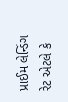પ્રાઈમ લેન્ડિંગ રેટ એટલે કે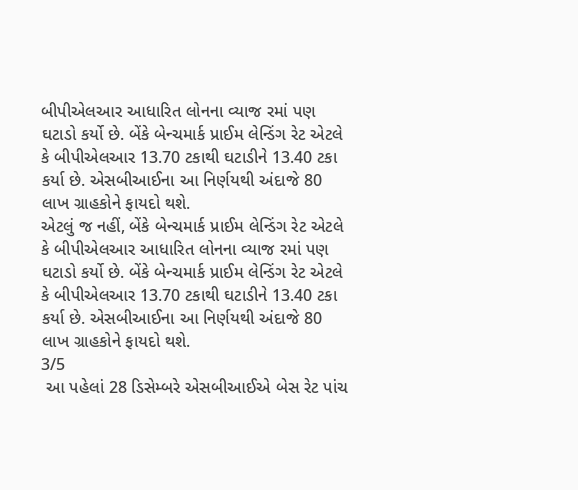બીપીએલઆર આધારિત લોનના વ્યાજ રમાં પણ ઘટાડો કર્યો છે. બેંકે બેન્ચમાર્ક પ્રાઈમ લેન્ડિંગ રેટ એટલે કે બીપીએલઆર 13.70 ટકાથી ઘટાડીને 13.40 ટકા કર્યા છે. એસબીઆઈના આ નિર્ણયથી અંદાજે 80 લાખ ગ્રાહકોને ફાયદો થશે.
એટલું જ નહીં, બેંકે બેન્ચમાર્ક પ્રાઈમ લેન્ડિંગ રેટ એટલે કે બીપીએલઆર આધારિત લોનના વ્યાજ રમાં પણ ઘટાડો કર્યો છે. બેંકે બેન્ચમાર્ક પ્રાઈમ લેન્ડિંગ રેટ એટલે કે બીપીએલઆર 13.70 ટકાથી ઘટાડીને 13.40 ટકા કર્યા છે. એસબીઆઈના આ નિર્ણયથી અંદાજે 80 લાખ ગ્રાહકોને ફાયદો થશે.
3/5
 આ પહેલાં 28 ડિસેમ્બરે એસબીઆઈએ બેસ રેટ પાંચ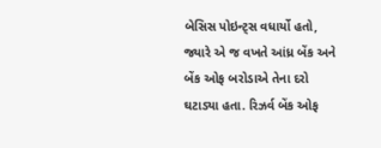બેસિસ પોઇન્ટ્સ વધાર્યો હતો, જ્યારે એ જ વખતે આંધ્ર બેંક અને બેંક ઓફ બરોડાએ તેના દરો ઘટાડ્યા હતા. રિઝર્વ બેંક ઓફ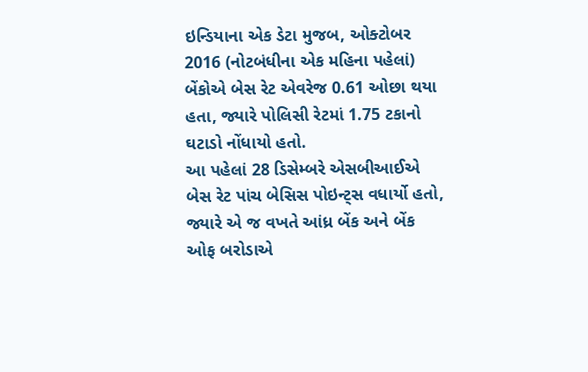ઇન્ડિયાના એક ડેટા મુજબ, ઓક્ટોબર 2016 (નોટબંધીના એક મહિના પહેલાં) બેંકોએ બેસ રેટ એવરેજ 0.61 ઓછા થયા હતા, જ્યારે પોલિસી રેટમાં 1.75 ટકાનો ઘટાડો નોંધાયો હતો.
આ પહેલાં 28 ડિસેમ્બરે એસબીઆઈએ બેસ રેટ પાંચ બેસિસ પોઇન્ટ્સ વધાર્યો હતો, જ્યારે એ જ વખતે આંધ્ર બેંક અને બેંક ઓફ બરોડાએ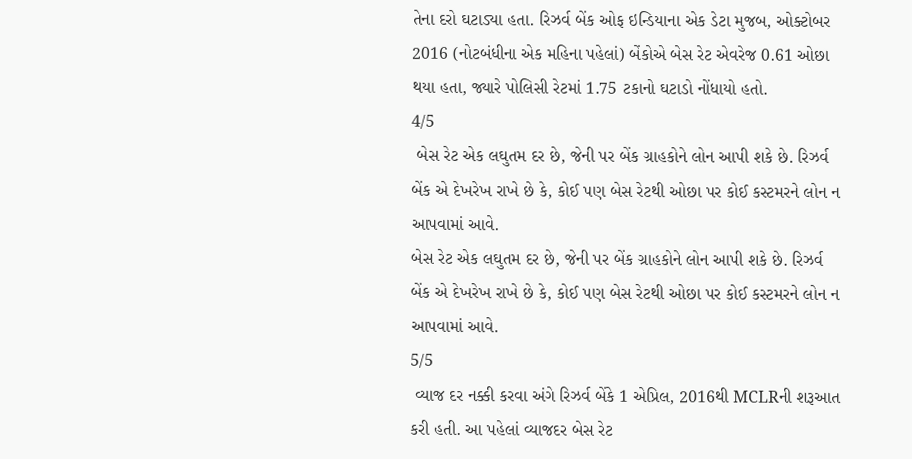તેના દરો ઘટાડ્યા હતા. રિઝર્વ બેંક ઓફ ઇન્ડિયાના એક ડેટા મુજબ, ઓક્ટોબર 2016 (નોટબંધીના એક મહિના પહેલાં) બેંકોએ બેસ રેટ એવરેજ 0.61 ઓછા થયા હતા, જ્યારે પોલિસી રેટમાં 1.75 ટકાનો ઘટાડો નોંધાયો હતો.
4/5
 બેસ રેટ એક લઘુતમ દર છે, જેની પર બેંક ગ્રાહકોને લોન આપી શકે છે. રિઝર્વ બેંક એ દેખરેખ રાખે છે કે, કોઈ પણ બેસ રેટથી ઓછા પર કોઈ કસ્ટમરને લોન ન આપવામાં આવે.
બેસ રેટ એક લઘુતમ દર છે, જેની પર બેંક ગ્રાહકોને લોન આપી શકે છે. રિઝર્વ બેંક એ દેખરેખ રાખે છે કે, કોઈ પણ બેસ રેટથી ઓછા પર કોઈ કસ્ટમરને લોન ન આપવામાં આવે.
5/5
 વ્યાજ દર નક્કી કરવા અંગે રિઝર્વ બેંકે 1 એપ્રિલ, 2016થી MCLRની શરૂઆત કરી હતી. આ પહેલાં વ્યાજદર બેસ રેટ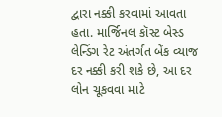દ્વારા નક્કી કરવામાં આવતા હતા. માર્જિનલ કૉસ્ટ બેસ્ડ લેન્ડિંગ રેટ અંતર્ગત બેંક વ્યાજ દર નક્કી કરી શકે છે, આ દર લોન ચૂકવવા માટે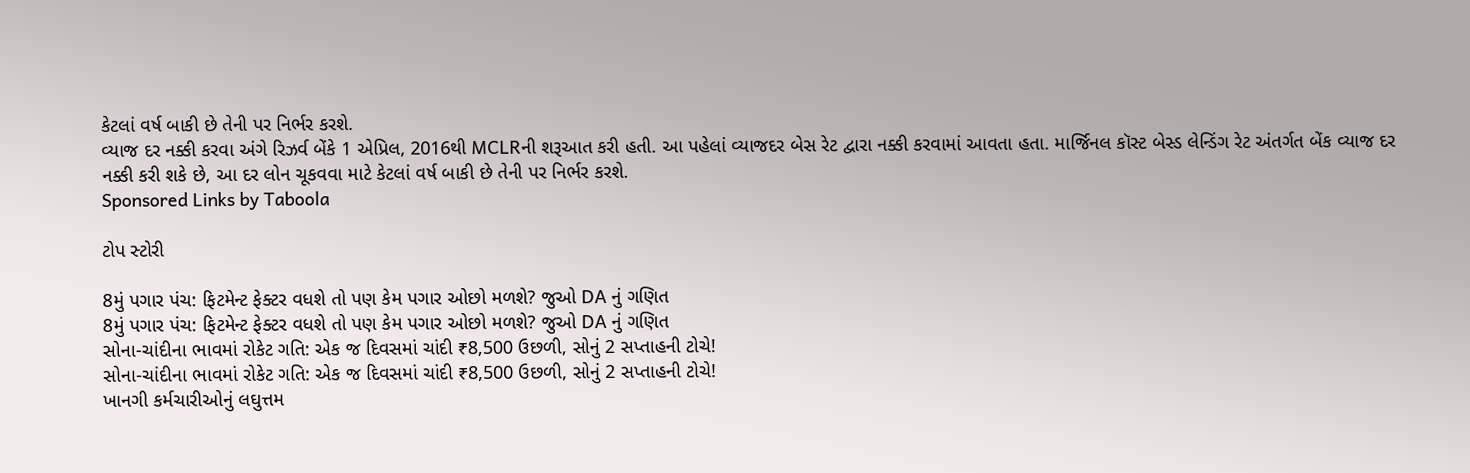કેટલાં વર્ષ બાકી છે તેની પર નિર્ભર કરશે.
વ્યાજ દર નક્કી કરવા અંગે રિઝર્વ બેંકે 1 એપ્રિલ, 2016થી MCLRની શરૂઆત કરી હતી. આ પહેલાં વ્યાજદર બેસ રેટ દ્વારા નક્કી કરવામાં આવતા હતા. માર્જિનલ કૉસ્ટ બેસ્ડ લેન્ડિંગ રેટ અંતર્ગત બેંક વ્યાજ દર નક્કી કરી શકે છે, આ દર લોન ચૂકવવા માટે કેટલાં વર્ષ બાકી છે તેની પર નિર્ભર કરશે.
Sponsored Links by Taboola

ટોપ સ્ટોરી

8મું પગાર પંચ: ફિટમેન્ટ ફેક્ટર વધશે તો પણ કેમ પગાર ઓછો મળશે? જુઓ DA નું ગણિત
8મું પગાર પંચ: ફિટમેન્ટ ફેક્ટર વધશે તો પણ કેમ પગાર ઓછો મળશે? જુઓ DA નું ગણિત
સોના-ચાંદીના ભાવમાં રોકેટ ગતિ: એક જ દિવસમાં ચાંદી ₹8,500 ઉછળી, સોનું 2 સપ્તાહની ટોચે!
સોના-ચાંદીના ભાવમાં રોકેટ ગતિ: એક જ દિવસમાં ચાંદી ₹8,500 ઉછળી, સોનું 2 સપ્તાહની ટોચે!
ખાનગી કર્મચારીઓનું લઘુત્તમ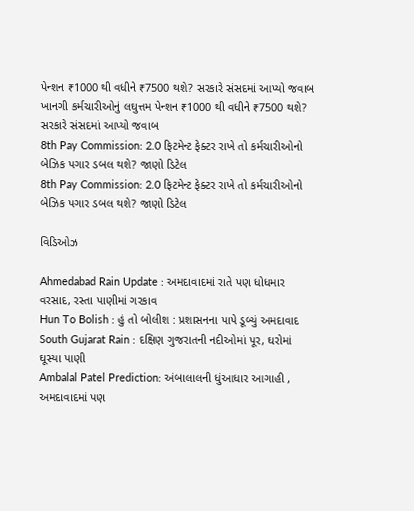પેન્શન ₹1000 થી વધીને ₹7500 થશે? સરકારે સંસદમાં આપ્યો જવાબ
ખાનગી કર્મચારીઓનું લઘુત્તમ પેન્શન ₹1000 થી વધીને ₹7500 થશે? સરકારે સંસદમાં આપ્યો જવાબ
8th Pay Commission: 2.0 ફિટમેન્ટ ફેક્ટર રાખે તો કર્મચારીઓનો બેઝિક પગાર ડબલ થશે? જાણો ડિટેલ
8th Pay Commission: 2.0 ફિટમેન્ટ ફેક્ટર રાખે તો કર્મચારીઓનો બેઝિક પગાર ડબલ થશે? જાણો ડિટેલ

વિડિઓઝ

Ahmedabad Rain Update : અમદાવાદમાં રાતે પણ ધોધમાર વરસાદ, રસ્તા પાણીમાં ગરકાવ
Hun To Bolish : હું તો બોલીશ : પ્રશાસનના પાપે ડૂબ્યું અમદાવાદ
South Gujarat Rain : દક્ષિણ ગુજરાતની નદીઓમાં પૂર, ઘરોમાં ઘૂસ્યા પાણી
Ambalal Patel Prediction: અંબાલાલની ધુંઆધાર આગાહી , અમદાવાદમાં પણ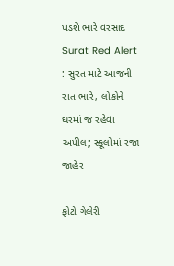પડશે ભારે વરસાદ
Surat Red Alert : સુરત માટે આજની રાત ભારે, લોકોને ઘરમાં જ રહેવા અપીલ; સ્કૂલોમાં રજા જાહેર

ફોટો ગેલેરી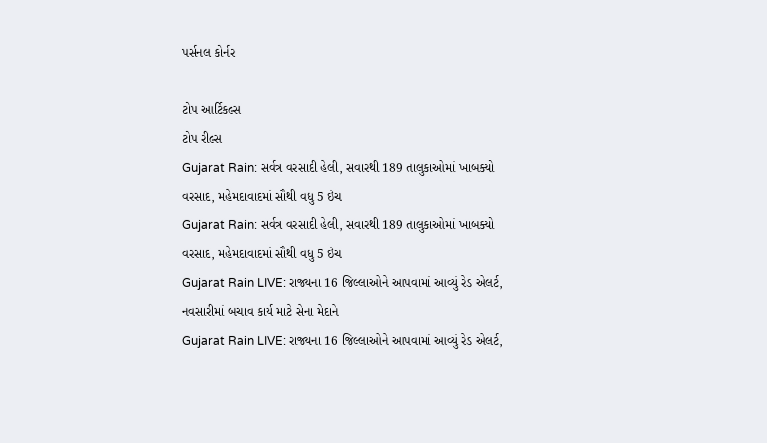પર્સનલ કોર્નર

ટોપ આર્ટિકલ્સ
ટોપ રીલ્સ
Gujarat Rain: સર્વત્ર વરસાદી હેલી, સવારથી 189 તાલુકાઓમાં ખાબક્યો વરસાદ, મહેમદાવાદમાં સૌથી વધુ 5 ઇંચ
Gujarat Rain: સર્વત્ર વરસાદી હેલી, સવારથી 189 તાલુકાઓમાં ખાબક્યો વરસાદ, મહેમદાવાદમાં સૌથી વધુ 5 ઇંચ
Gujarat Rain LIVE: રાજ્યના 16 જિલ્લાઓને આપવામાં આવ્યું રેડ એલર્ટ, નવસારીમાં બચાવ કાર્ય માટે સેના મેદાને
Gujarat Rain LIVE: રાજ્યના 16 જિલ્લાઓને આપવામાં આવ્યું રેડ એલર્ટ,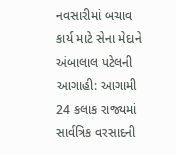નવસારીમાં બચાવ કાર્ય માટે સેના મેદાને
અંબાલાલ પટેલની આગાહી: આગામી 24 કલાક રાજ્યમાં સાર્વત્રિક વરસાદની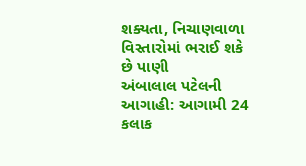શક્યતા, નિચાણવાળા વિસ્તારોમાં ભરાઈ શકે છે પાણી
અંબાલાલ પટેલની આગાહી: આગામી 24 કલાક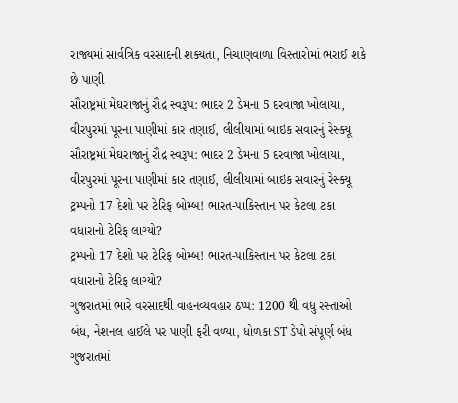રાજ્યમાં સાર્વત્રિક વરસાદની શક્યતા, નિચાણવાળા વિસ્તારોમાં ભરાઈ શકે છે પાણી
સૌરાષ્ટ્રમાં મેઘરાજાનું રૌદ્ર સ્વરૂપ: ભાદર 2 ડેમના 5 દરવાજા ખોલાયા, વીરપુરમાં પૂરના પાણીમાં કાર તણાઈ, લીલીયામાં બાઇક સવારનું રેસ્ક્યૂ
સૌરાષ્ટ્રમાં મેઘરાજાનું રૌદ્ર સ્વરૂપ: ભાદર 2 ડેમના 5 દરવાજા ખોલાયા, વીરપુરમાં પૂરના પાણીમાં કાર તણાઈ, લીલીયામાં બાઇક સવારનું રેસ્ક્યૂ
ટ્રમ્પનો 17 દેશો પર ટેરિફ બોમ્બ! ભારત-પાકિસ્તાન પર કેટલા ટકા વધારાનો ટેરિફ લાગ્યો?
ટ્રમ્પનો 17 દેશો પર ટેરિફ બોમ્બ! ભારત-પાકિસ્તાન પર કેટલા ટકા વધારાનો ટેરિફ લાગ્યો?
ગુજરાતમાં ભારે વરસાદથી વાહનવ્યવહાર ઠપ્પ: 1200 થી વધુ રસ્તાઓ બંધ, નેશનલ હાઈલે પર પાણી ફરી વળ્યા, ધોળકા ST ડેપો સંપૂર્ણ બંધ
ગુજરાતમાં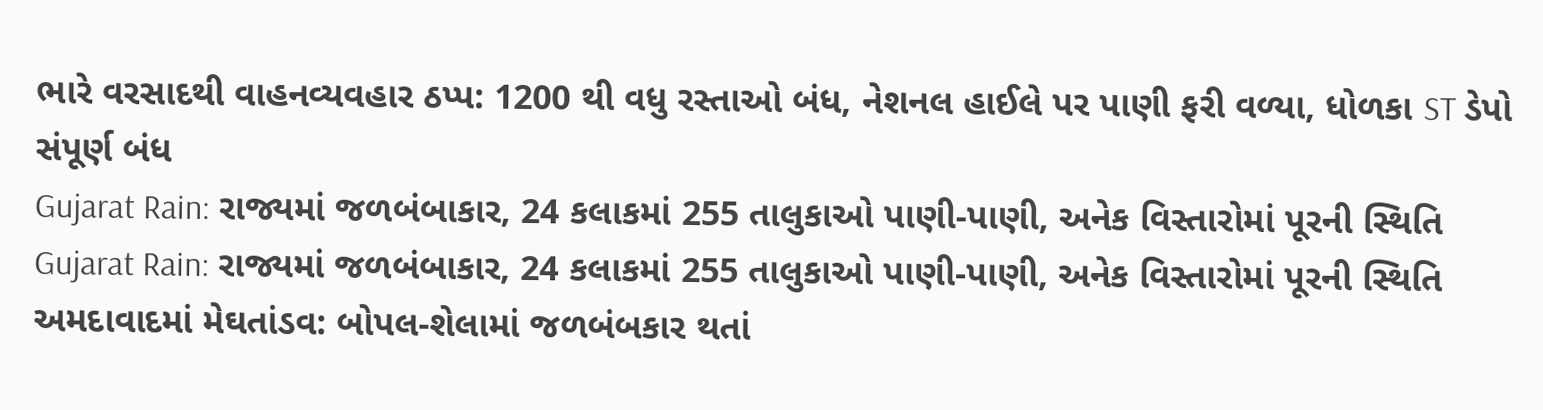ભારે વરસાદથી વાહનવ્યવહાર ઠપ્પ: 1200 થી વધુ રસ્તાઓ બંધ, નેશનલ હાઈલે પર પાણી ફરી વળ્યા, ધોળકા ST ડેપો સંપૂર્ણ બંધ
Gujarat Rain: રાજ્યમાં જળબંબાકાર, 24 કલાકમાં 255 તાલુકાઓ પાણી-પાણી, અનેક વિસ્તારોમાં પૂરની સ્થિતિ
Gujarat Rain: રાજ્યમાં જળબંબાકાર, 24 કલાકમાં 255 તાલુકાઓ પાણી-પાણી, અનેક વિસ્તારોમાં પૂરની સ્થિતિ
અમદાવાદમાં મેઘતાંડવ: બોપલ-શેલામાં જળબંબકાર થતાં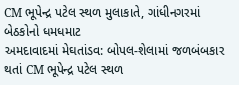CM ભૂપેન્દ્ર પટેલ સ્થળ મુલાકાતે, ગાંધીનગરમાં બેઠકોનો ધમધમાટ
અમદાવાદમાં મેઘતાંડવ: બોપલ-શેલામાં જળબંબકાર થતાં CM ભૂપેન્દ્ર પટેલ સ્થળ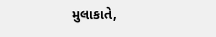મુલાકાતે,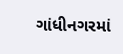ગાંધીનગરમાં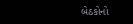બેઠકોનો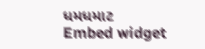ધમધમાટ
Embed widget